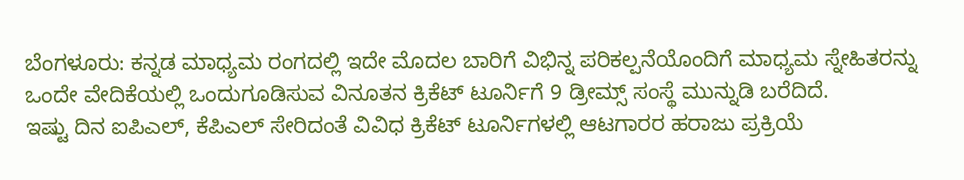ಬೆಂಗಳೂರು: ಕನ್ನಡ ಮಾಧ್ಯಮ ರಂಗದಲ್ಲಿ ಇದೇ ಮೊದಲ ಬಾರಿಗೆ ವಿಭಿನ್ನ ಪರಿಕಲ್ಪನೆಯೊಂದಿಗೆ ಮಾಧ್ಯಮ ಸ್ನೇಹಿತರನ್ನು ಒಂದೇ ವೇದಿಕೆಯಲ್ಲಿ ಒಂದುಗೂಡಿಸುವ ವಿನೂತನ ಕ್ರಿಕೆಟ್ ಟೂರ್ನಿಗೆ 9 ಡ್ರೀಮ್ಸ್ ಸಂಸ್ಥೆ ಮುನ್ನುಡಿ ಬರೆದಿದೆ.
ಇಷ್ಟು ದಿನ ಐಪಿಎಲ್, ಕೆಪಿಎಲ್ ಸೇರಿದಂತೆ ವಿವಿಧ ಕ್ರಿಕೆಟ್ ಟೂರ್ನಿಗಳಲ್ಲಿ ಆಟಗಾರರ ಹರಾಜು ಪ್ರಕ್ರಿಯೆ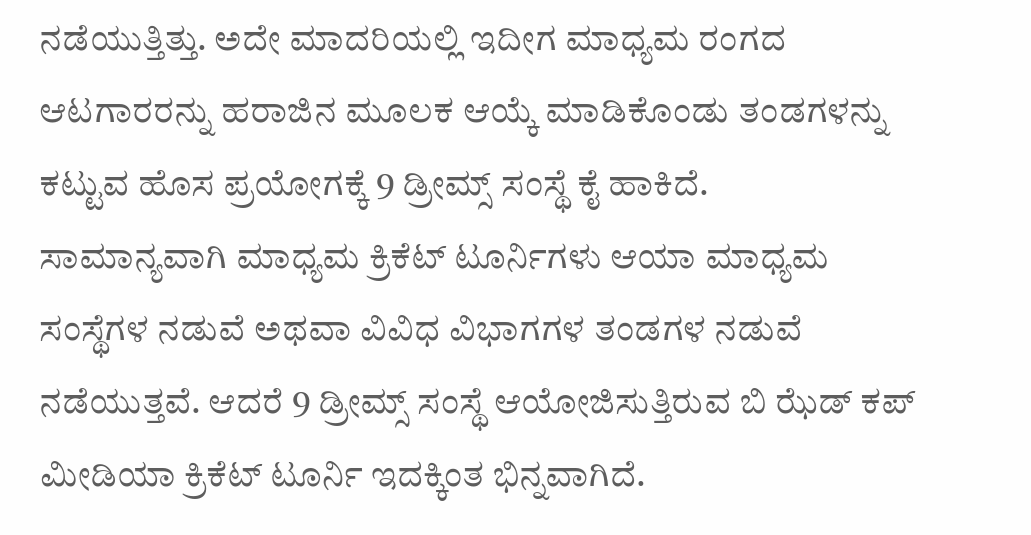ನಡೆಯುತ್ತಿತ್ತು. ಅದೇ ಮಾದರಿಯಲ್ಲಿ ಇದೀಗ ಮಾಧ್ಯಮ ರಂಗದ ಆಟಗಾರರನ್ನು ಹರಾಜಿನ ಮೂಲಕ ಆಯ್ಕೆ ಮಾಡಿಕೊಂಡು ತಂಡಗಳನ್ನು ಕಟ್ಟುವ ಹೊಸ ಪ್ರಯೋಗಕ್ಕೆ 9 ಡ್ರೀಮ್ಸ್ ಸಂಸ್ಥೆ ಕೈ ಹಾಕಿದೆ.
ಸಾಮಾನ್ಯವಾಗಿ ಮಾಧ್ಯಮ ಕ್ರಿಕೆಟ್ ಟೂರ್ನಿಗಳು ಆಯಾ ಮಾಧ್ಯಮ ಸಂಸ್ಥೆಗಳ ನಡುವೆ ಅಥವಾ ವಿವಿಧ ವಿಭಾಗಗಳ ತಂಡಗಳ ನಡುವೆ ನಡೆಯುತ್ತವೆ. ಆದರೆ 9 ಡ್ರೀಮ್ಸ್ ಸಂಸ್ಥೆ ಆಯೋಜಿಸುತ್ತಿರುವ ಬಿ ಝೆಡ್ ಕಪ್ ಮೀಡಿಯಾ ಕ್ರಿಕೆಟ್ ಟೂರ್ನಿ ಇದಕ್ಕಿಂತ ಭಿನ್ನವಾಗಿದೆ.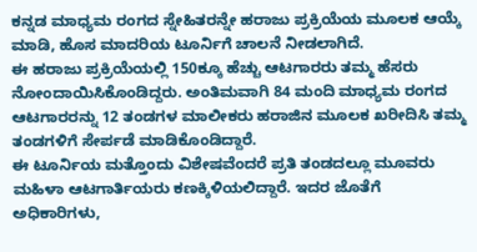ಕನ್ನಡ ಮಾಧ್ಯಮ ರಂಗದ ಸ್ನೇಹಿತರನ್ನೇ ಹರಾಜು ಪ್ರಕ್ರಿಯೆಯ ಮೂಲಕ ಆಯ್ಕೆ ಮಾಡಿ, ಹೊಸ ಮಾದರಿಯ ಟೂರ್ನಿಗೆ ಚಾಲನೆ ನೀಡಲಾಗಿದೆ.
ಈ ಹರಾಜು ಪ್ರಕ್ರಿಯೆಯಲ್ಲಿ 150ಕ್ಕೂ ಹೆಚ್ಚು ಆಟಗಾರರು ತಮ್ಮ ಹೆಸರು ನೋಂದಾಯಿಸಿಕೊಂಡಿದ್ದರು. ಅಂತಿಮವಾಗಿ 84 ಮಂದಿ ಮಾಧ್ಯಮ ರಂಗದ ಆಟಗಾರರನ್ನು 12 ತಂಡಗಳ ಮಾಲೀಕರು ಹರಾಜಿನ ಮೂಲಕ ಖರೀದಿಸಿ ತಮ್ಮ ತಂಡಗಳಿಗೆ ಸೇರ್ಪಡೆ ಮಾಡಿಕೊಂಡಿದ್ದಾರೆ.
ಈ ಟೂರ್ನಿಯ ಮತ್ತೊಂದು ವಿಶೇಷವೆಂದರೆ ಪ್ರತಿ ತಂಡದಲ್ಲೂ ಮೂವರು ಮಹಿಳಾ ಆಟಗಾರ್ತಿಯರು ಕಣಕ್ಕಿಳಿಯಲಿದ್ದಾರೆ. ಇದರ ಜೊತೆಗೆ ಅಧಿಕಾರಿಗಳು,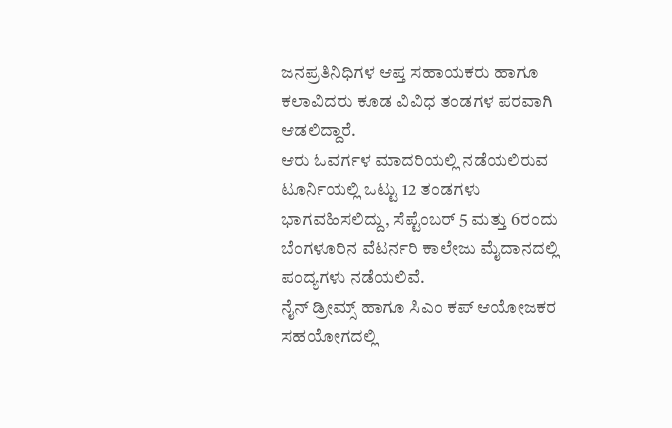ಜನಪ್ರತಿನಿಧಿಗಳ ಆಪ್ತ ಸಹಾಯಕರು ಹಾಗೂ ಕಲಾವಿದರು ಕೂಡ ವಿವಿಧ ತಂಡಗಳ ಪರವಾಗಿ ಆಡಲಿದ್ದಾರೆ.
ಆರು ಓವರ್ಗಳ ಮಾದರಿಯಲ್ಲಿ ನಡೆಯಲಿರುವ ಟೂರ್ನಿಯಲ್ಲಿ ಒಟ್ಟು 12 ತಂಡಗಳು ಭಾಗವಹಿಸಲಿದ್ದು, ಸೆಪ್ಟೆಂಬರ್ 5 ಮತ್ತು 6ರಂದು ಬೆಂಗಳೂರಿನ ವೆಟರ್ನರಿ ಕಾಲೇಜು ಮೈದಾನದಲ್ಲಿ ಪಂದ್ಯಗಳು ನಡೆಯಲಿವೆ.
ನೈನ್ ಡ್ರೀಮ್ಸ್ ಹಾಗೂ ಸಿಎಂ ಕಪ್ ಆಯೋಜಕರ ಸಹಯೋಗದಲ್ಲಿ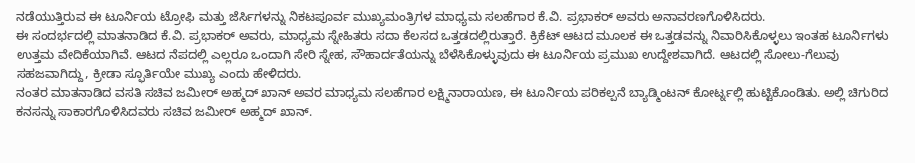ನಡೆಯುತ್ತಿರುವ ಈ ಟೂರ್ನಿಯ ಟ್ರೋಫಿ ಮತ್ತು ಜೆರ್ಸಿಗಳನ್ನು ನಿಕಟಪೂರ್ವ ಮುಖ್ಯಮಂತ್ರಿಗಳ ಮಾಧ್ಯಮ ಸಲಹೆಗಾರ ಕೆ.ವಿ. ಪ್ರಭಾಕರ್ ಅವರು ಅನಾವರಣಗೊಳಿಸಿದರು.
ಈ ಸಂದರ್ಭದಲ್ಲಿ ಮಾತನಾಡಿದ ಕೆ.ವಿ. ಪ್ರಭಾಕರ್ ಅವರು, ಮಾಧ್ಯಮ ಸ್ನೇಹಿತರು ಸದಾ ಕೆಲಸದ ಒತ್ತಡದಲ್ಲಿರುತ್ತಾರೆ. ಕ್ರಿಕೆಟ್ ಆಟದ ಮೂಲಕ ಈ ಒತ್ತಡವನ್ನು ನಿವಾರಿಸಿಕೊಳ್ಳಲು ಇಂತಹ ಟೂರ್ನಿಗಳು ಉತ್ತಮ ವೇದಿಕೆಯಾಗಿವೆ. ಆಟದ ನೆಪದಲ್ಲಿ ಎಲ್ಲರೂ ಒಂದಾಗಿ ಸೇರಿ ಸ್ನೇಹ, ಸೌಹಾರ್ದತೆಯನ್ನು ಬೆಳೆಸಿಕೊಳ್ಳುವುದು ಈ ಟೂರ್ನಿಯ ಪ್ರಮುಖ ಉದ್ದೇಶವಾಗಿದೆ. ಆಟದಲ್ಲಿ ಸೋಲು-ಗೆಲುವು ಸಹಜವಾಗಿದ್ದು, ಕ್ರೀಡಾ ಸ್ಫೂರ್ತಿಯೇ ಮುಖ್ಯ ಎಂದು ಹೇಳಿದರು.
ನಂತರ ಮಾತನಾಡಿದ ವಸತಿ ಸಚಿವ ಜಮೀರ್ ಅಹ್ಮದ್ ಖಾನ್ ಅವರ ಮಾಧ್ಯಮ ಸಲಹೆಗಾರ ಲಕ್ಷ್ಮಿನಾರಾಯಣ, ಈ ಟೂರ್ನಿಯ ಪರಿಕಲ್ಪನೆ ಬ್ಯಾಡ್ಮಿಂಟನ್ ಕೋರ್ಟ್ನಲ್ಲಿ ಹುಟ್ಟಿಕೊಂಡಿತು. ಅಲ್ಲಿ ಚಿಗುರಿದ ಕನಸನ್ನು ಸಾಕಾರಗೊಳಿಸಿದವರು ಸಚಿವ ಜಮೀರ್ ಅಹ್ಮದ್ ಖಾನ್.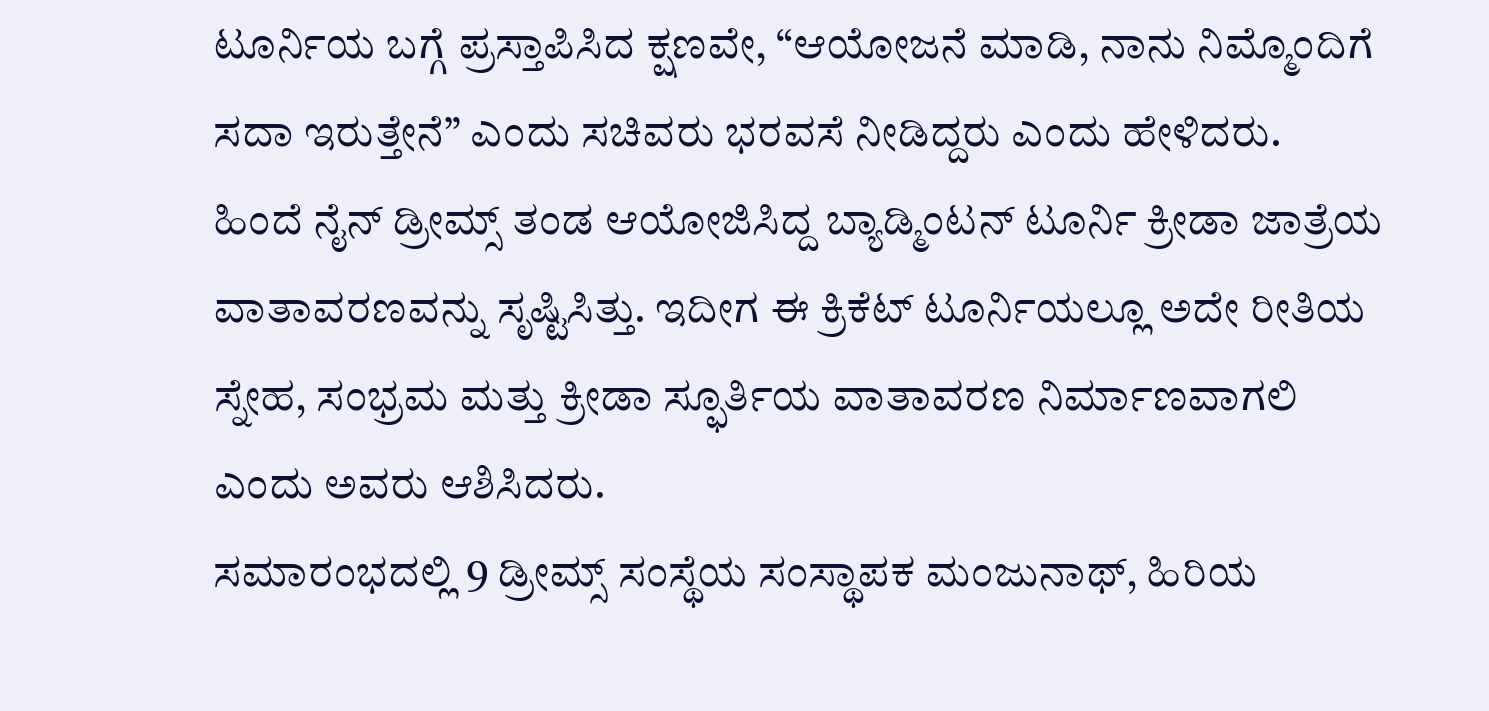ಟೂರ್ನಿಯ ಬಗ್ಗೆ ಪ್ರಸ್ತಾಪಿಸಿದ ಕ್ಷಣವೇ, “ಆಯೋಜನೆ ಮಾಡಿ, ನಾನು ನಿಮ್ಮೊಂದಿಗೆ ಸದಾ ಇರುತ್ತೇನೆ” ಎಂದು ಸಚಿವರು ಭರವಸೆ ನೀಡಿದ್ದರು ಎಂದು ಹೇಳಿದರು.
ಹಿಂದೆ ನೈನ್ ಡ್ರೀಮ್ಸ್ ತಂಡ ಆಯೋಜಿಸಿದ್ದ ಬ್ಯಾಡ್ಮಿಂಟನ್ ಟೂರ್ನಿ ಕ್ರೀಡಾ ಜಾತ್ರೆಯ ವಾತಾವರಣವನ್ನು ಸೃಷ್ಟಿಸಿತ್ತು. ಇದೀಗ ಈ ಕ್ರಿಕೆಟ್ ಟೂರ್ನಿಯಲ್ಲೂ ಅದೇ ರೀತಿಯ ಸ್ನೇಹ, ಸಂಭ್ರಮ ಮತ್ತು ಕ್ರೀಡಾ ಸ್ಫೂರ್ತಿಯ ವಾತಾವರಣ ನಿರ್ಮಾಣವಾಗಲಿ ಎಂದು ಅವರು ಆಶಿಸಿದರು.
ಸಮಾರಂಭದಲ್ಲಿ 9 ಡ್ರೀಮ್ಸ್ ಸಂಸ್ಥೆಯ ಸಂಸ್ಥಾಪಕ ಮಂಜುನಾಥ್, ಹಿರಿಯ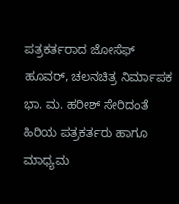ಪತ್ರಕರ್ತರಾದ ಜೋಸೆಫ್ ಹೂವರ್, ಚಲನಚಿತ್ರ ನಿರ್ಮಾಪಕ ಭಾ. ಮ. ಹರೀಶ್ ಸೇರಿದಂತೆ ಹಿರಿಯ ಪತ್ರಕರ್ತರು ಹಾಗೂ ಮಾಧ್ಯಮ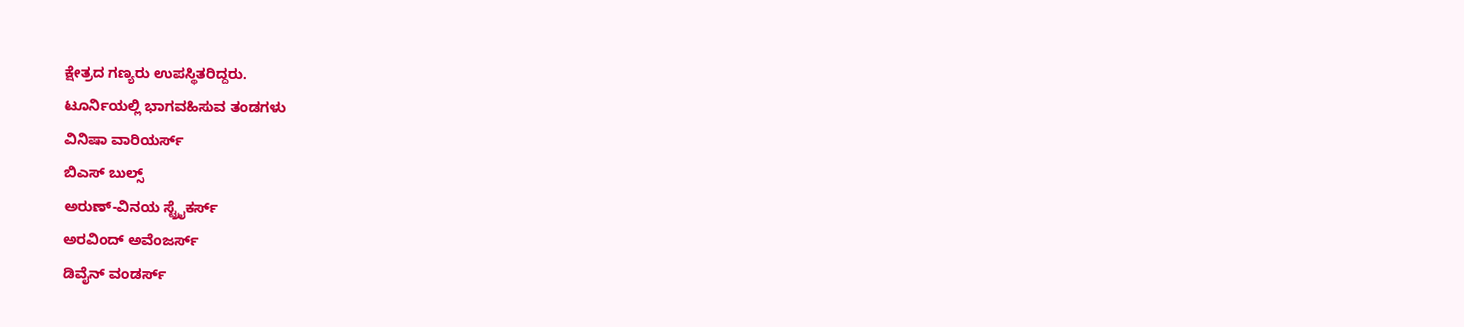ಕ್ಷೇತ್ರದ ಗಣ್ಯರು ಉಪಸ್ಥಿತರಿದ್ದರು.
ಟೂರ್ನಿಯಲ್ಲಿ ಭಾಗವಹಿಸುವ ತಂಡಗಳು
ವಿನಿಷಾ ವಾರಿಯರ್ಸ್
ಬಿಎಸ್ ಬುಲ್ಸ್
ಅರುಣ್-ವಿನಯ ಸ್ಟ್ರೈಕರ್ಸ್
ಅರವಿಂದ್ ಅವೆಂಜರ್ಸ್
ಡಿವೈನ್ ವಂಡರ್ಸ್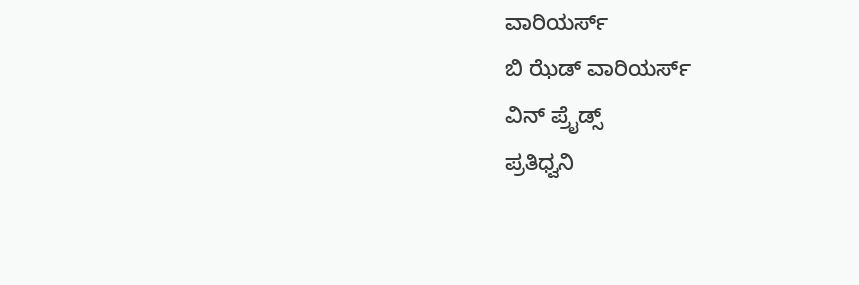ವಾರಿಯರ್ಸ್
ಬಿ ಝೆಡ್ ವಾರಿಯರ್ಸ್
ವಿನ್ ಪ್ರೈಡ್ಸ್
ಪ್ರತಿಧ್ವನಿ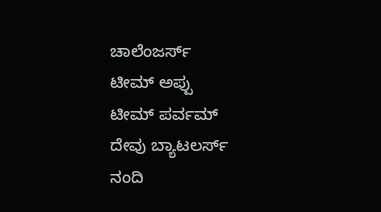ಚಾಲೆಂಜರ್ಸ್
ಟೀಮ್ ಅಪ್ಪು
ಟೀಮ್ ಪರ್ವಮ್
ದೇವು ಬ್ಯಾಟಲರ್ಸ್
ನಂದಿ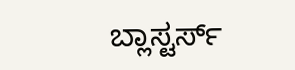ಬ್ಲಾಸ್ಟರ್ಸ್